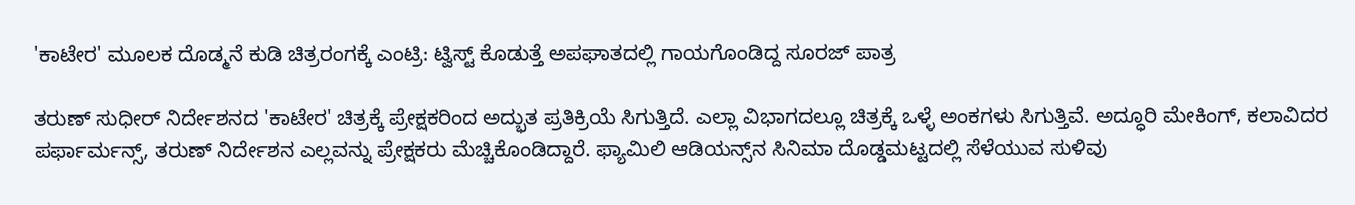'ಕಾಟೇರ' ಮೂಲಕ ದೊಡ್ಮನೆ ಕುಡಿ ಚಿತ್ರರಂಗಕ್ಕೆ ಎಂಟ್ರಿ: ಟ್ವಿಸ್ಟ್ ಕೊಡುತ್ತೆ ಅಪಘಾತದಲ್ಲಿ ಗಾಯಗೊಂಡಿದ್ದ ಸೂರಜ್ ಪಾತ್ರ

ತರುಣ್ ಸುಧೀರ್ ನಿರ್ದೇಶನದ 'ಕಾಟೇರ' ಚಿತ್ರಕ್ಕೆ ಪ್ರೇಕ್ಷಕರಿಂದ ಅದ್ಭುತ ಪ್ರತಿಕ್ರಿಯೆ ಸಿಗುತ್ತಿದೆ. ಎಲ್ಲಾ ವಿಭಾಗದಲ್ಲೂ ಚಿತ್ರಕ್ಕೆ ಒಳ್ಳೆ ಅಂಕಗಳು ಸಿಗುತ್ತಿವೆ. ಅದ್ಧೂರಿ ಮೇಕಿಂಗ್, ಕಲಾವಿದರ ಪರ್ಫಾರ್ಮನ್ಸ್, ತರುಣ್ ನಿರ್ದೇಶನ ಎಲ್ಲವನ್ನು ಪ್ರೇಕ್ಷಕರು ಮೆಚ್ಚಿಕೊಂಡಿದ್ದಾರೆ. ಫ್ಯಾಮಿಲಿ ಆಡಿಯನ್ಸ್‌ನ ಸಿನಿಮಾ ದೊಡ್ಡಮಟ್ಟದಲ್ಲಿ ಸೆಳೆಯುವ ಸುಳಿವು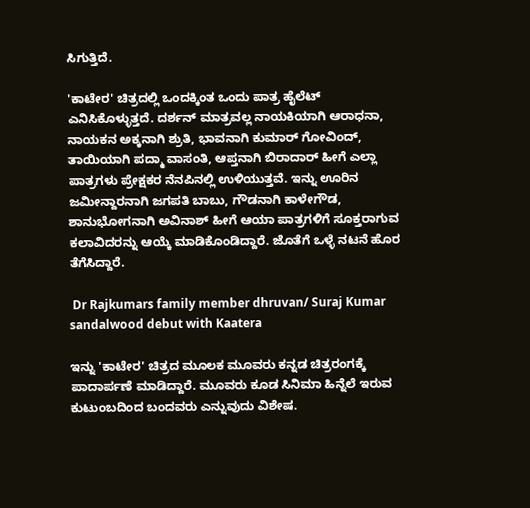ಸಿಗುತ್ತಿದೆ.

'ಕಾಟೇರ' ಚಿತ್ರದಲ್ಲಿ ಒಂದಕ್ಕಿಂತ ಒಂದು ಪಾತ್ರ ಹೈಲೆಟ್ ಎನಿಸಿಕೊಳ್ಳುತ್ತದೆ. ದರ್ಶನ್ ಮಾತ್ರವಲ್ಲ ನಾಯಕಿಯಾಗಿ ಆರಾಧನಾ, ನಾಯಕನ ಅಕ್ಕನಾಗಿ ಶ್ರುತಿ, ಭಾವನಾಗಿ ಕುಮಾರ್‌ ಗೋವಿಂದ್, ತಾಯಿಯಾಗಿ ಪದ್ಮಾ ವಾಸಂತಿ, ಆಪ್ತನಾಗಿ ಬಿರಾದಾರ್ ಹೀಗೆ ಎಲ್ಲಾ ಪಾತ್ರಗಳು ಪ್ರೇಕ್ಷಕರ ನೆನಪಿನಲ್ಲಿ ಉಳಿಯುತ್ತವೆ. ಇನ್ನು ಊರಿನ ಜಮೀನ್ದಾರನಾಗಿ ಜಗಪತಿ ಬಾಬು, ಗೌಡನಾಗಿ ಕಾಳೇಗೌಡ, ಶಾನುಭೋಗನಾಗಿ ಅವಿನಾಶ್ ಹೀಗೆ ಆಯಾ ಪಾತ್ರಗಳಿಗೆ ಸೂಕ್ತರಾಗುವ ಕಲಾವಿದರನ್ನು ಆಯ್ಕೆ ಮಾಡಿಕೊಂಡಿದ್ದಾರೆ. ಜೊತೆಗೆ ಒಳ್ಳೆ ನಟನೆ ಹೊರ ತೆಗೆಸಿದ್ದಾರೆ.

 Dr Rajkumars family member dhruvan/ Suraj Kumar sandalwood debut with Kaatera

ಇನ್ನು 'ಕಾಟೇರ' ಚಿತ್ರದ ಮೂಲಕ ಮೂವರು ಕನ್ನಡ ಚಿತ್ರರಂಗಕ್ಕೆ ಪಾದಾರ್ಪಣೆ ಮಾಡಿದ್ದಾರೆ. ಮೂವರು ಕೂಡ ಸಿನಿಮಾ ಹಿನ್ನೆಲೆ ಇರುವ ಕುಟುಂಬದಿಂದ ಬಂದವರು ಎನ್ನುವುದು ವಿಶೇಷ.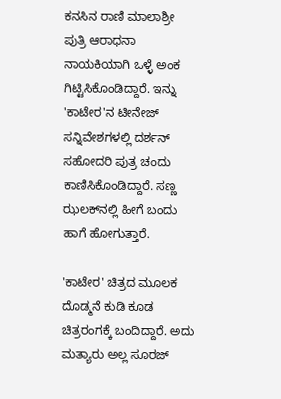ಕನಸಿನ ರಾಣಿ ಮಾಲಾಶ್ರೀ ಪುತ್ರಿ ಆರಾಧನಾ ನಾಯಕಿಯಾಗಿ ಒಳ್ಳೆ ಅಂಕ ಗಿಟ್ಟಿಸಿಕೊಂಡಿದ್ದಾರೆ. ಇನ್ನು 'ಕಾಟೇರ'ನ ಟೀನೇಜ್ ಸನ್ನಿವೇಶಗಳಲ್ಲಿ ದರ್ಶನ್ ಸಹೋದರಿ ಪುತ್ರ ಚಂದು ಕಾಣಿಸಿಕೊಂಡಿದ್ದಾರೆ. ಸಣ್ಣ ಝಲಕ್‌ನಲ್ಲಿ ಹೀಗೆ ಬಂದು ಹಾಗೆ ಹೋಗುತ್ತಾರೆ.

'ಕಾಟೇರ' ಚಿತ್ರದ ಮೂಲಕ ದೊಡ್ಮನೆ ಕುಡಿ ಕೂಡ ಚಿತ್ರರಂಗಕ್ಕೆ ಬಂದಿದ್ದಾರೆ. ಅದು ಮತ್ಯಾರು ಅಲ್ಲ ಸೂರಜ್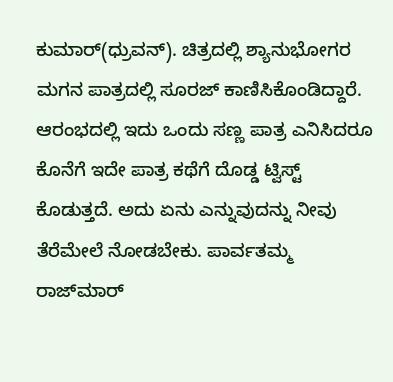ಕುಮಾರ್(ಧ್ರುವನ್). ಚಿತ್ರದಲ್ಲಿ ಶ್ಯಾನುಭೋಗರ ಮಗನ ಪಾತ್ರದಲ್ಲಿ ಸೂರಜ್ ಕಾಣಿಸಿಕೊಂಡಿದ್ದಾರೆ. ಆರಂಭದಲ್ಲಿ ಇದು ಒಂದು ಸಣ್ಣ ಪಾತ್ರ ಎನಿಸಿದರೂ ಕೊನೆಗೆ ಇದೇ ಪಾತ್ರ ಕಥೆಗೆ ದೊಡ್ಡ ಟ್ವಿಸ್ಟ್ ಕೊಡುತ್ತದೆ. ಅದು ಏನು ಎನ್ನುವುದನ್ನು ನೀವು ತೆರೆಮೇಲೆ ನೋಡಬೇಕು. ಪಾರ್ವತಮ್ಮ ರಾಜ್‌ಮಾರ್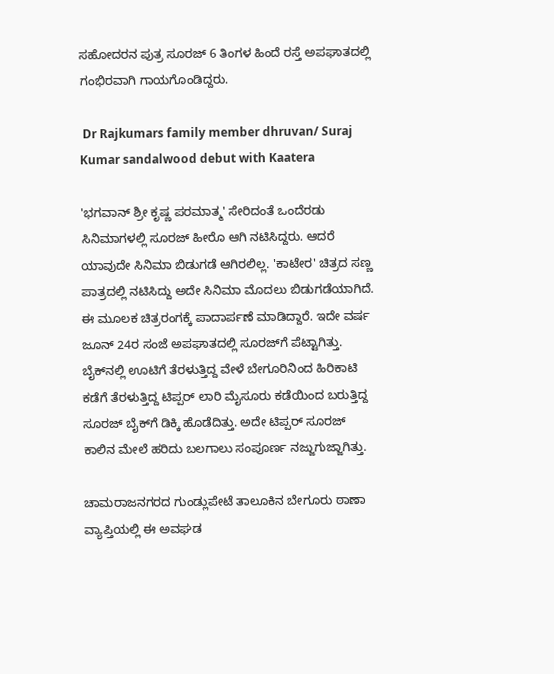ಸಹೋದರನ ಪುತ್ರ ಸೂರಜ್ 6 ತಿಂಗಳ ಹಿಂದೆ ರಸ್ತೆ ಅಪಘಾತದಲ್ಲಿ ಗಂಭಿರವಾಗಿ ಗಾಯಗೊಂಡಿದ್ದರು.

 Dr Rajkumars family member dhruvan/ Suraj Kumar sandalwood debut with Kaatera

'ಭಗವಾನ್‌ ಶ್ರೀ ಕೃಷ್ಣ ಪರಮಾತ್ಮ' ಸೇರಿದಂತೆ ಒಂದೆರಡು ಸಿನಿಮಾಗಳಲ್ಲಿ ಸೂರಜ್ ಹೀರೊ ಆಗಿ ನಟಿಸಿದ್ದರು. ಆದರೆ ಯಾವುದೇ ಸಿನಿಮಾ ಬಿಡುಗಡೆ ಆಗಿರಲಿಲ್ಲ. 'ಕಾಟೇರ' ಚಿತ್ರದ ಸಣ್ಣ ಪಾತ್ರದಲ್ಲಿ ನಟಿಸಿದ್ದು ಅದೇ ಸಿನಿಮಾ ಮೊದಲು ಬಿಡುಗಡೆಯಾಗಿದೆ. ಈ ಮೂಲಕ ಚಿತ್ರರಂಗಕ್ಕೆ ಪಾದಾರ್ಪಣೆ ಮಾಡಿದ್ದಾರೆ. ಇದೇ ವರ್ಷ ಜೂನ್ 24ರ ಸಂಜೆ ಅಪಘಾತದಲ್ಲಿ ಸೂರಜ್‌ಗೆ ಪೆಟ್ಟಾಗಿತ್ತು. ಬೈಕ್‌ನಲ್ಲಿ ಊಟಿಗೆ ತೆರಳುತ್ತಿದ್ದ ವೇಳೆ ಬೇಗೂರಿನಿಂದ ಹಿರಿಕಾಟಿ ಕಡೆಗೆ ತೆರಳುತ್ತಿದ್ದ ಟಿಪ್ಪರ್ ಲಾರಿ ಮೈಸೂರು ಕಡೆಯಿಂದ ಬರುತ್ತಿದ್ದ ಸೂರಜ್ ಬೈಕ್‌ಗೆ ಡಿಕ್ಕಿ ಹೊಡೆದಿತ್ತು. ಅದೇ ಟಿಪ್ಪರ್ ಸೂರಜ್ ಕಾಲಿನ ಮೇಲೆ ಹರಿದು ಬಲಗಾಲು ಸಂಪೂರ್ಣ ನಜ್ಜುಗುಜ್ಜಾಗಿತ್ತು.

ಚಾಮರಾಜನಗರದ ಗುಂಡ್ಲುಪೇಟೆ ತಾಲೂಕಿನ ಬೇಗೂರು ಠಾಣಾ ವ್ಯಾಪ್ತಿಯಲ್ಲಿ ಈ ಅವಘಡ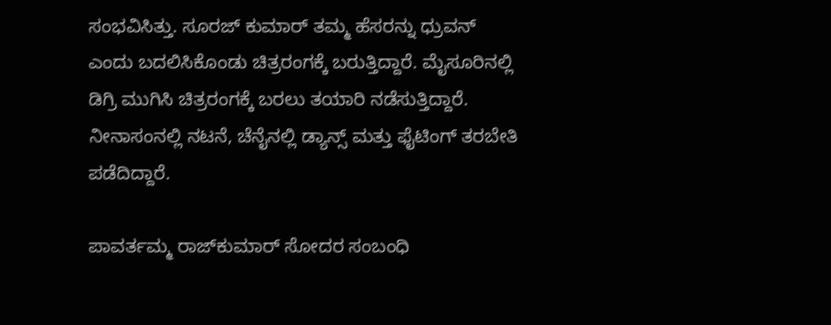ಸಂಭವಿಸಿತ್ತು. ಸೂರಜ್ ಕುಮಾರ್ ತಮ್ಮ ಹೆಸರನ್ನು ಧ್ರುವನ್ ಎಂದು ಬದಲಿಸಿಕೊಂಡು ಚಿತ್ರರಂಗಕ್ಕೆ ಬರುತ್ತಿದ್ದಾರೆ. ಮೈಸೂರಿನಲ್ಲಿ ಡಿಗ್ರಿ ಮುಗಿಸಿ ಚಿತ್ರರಂಗಕ್ಕೆ ಬರಲು ತಯಾರಿ ನಡೆಸುತ್ತಿದ್ದಾರೆ. ನೀನಾಸಂನಲ್ಲಿ ನಟನೆ, ಚೆನೈನಲ್ಲಿ ಡ್ಯಾನ್ಸ್ ಮತ್ತು ಫೈಟಿಂಗ್ ತರಬೇತಿ ಪಡೆದಿದ್ದಾರೆ.

ಪಾವರ್ತಮ್ಮ ರಾಜ್‌ಕುಮಾರ್ ಸೋದರ ಸಂಬಂಧಿ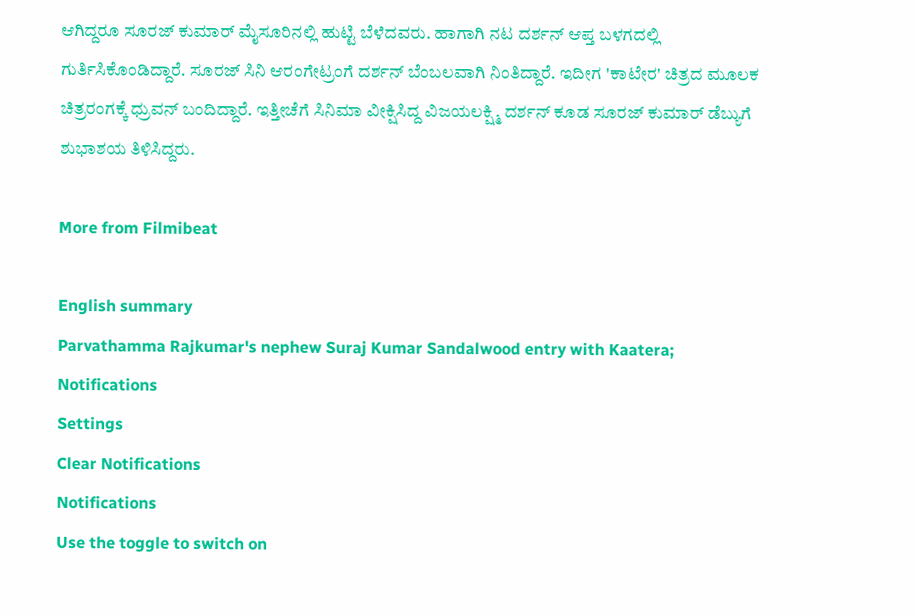ಆಗಿದ್ದರೂ ಸೂರಜ್ ಕುಮಾರ್ ಮೈಸೂರಿನಲ್ಲಿ ಹುಟ್ಟಿ ಬೆಳೆದವರು. ಹಾಗಾಗಿ ನಟ ದರ್ಶನ್ ಆಪ್ತ ಬಳಗದಲ್ಲಿ ಗುರ್ತಿಸಿಕೊಂಡಿದ್ದಾರೆ. ಸೂರಜ್ ಸಿನಿ ಆರಂಗೇಟ್ರಂಗೆ ದರ್ಶನ್ ಬೆಂಬಲವಾಗಿ ನಿಂತಿದ್ದಾರೆ. ಇದೀಗ 'ಕಾಟೇರ' ಚಿತ್ರದ ಮೂಲಕ ಚಿತ್ರರಂಗಕ್ಕೆ ಧ್ರುವನ್ ಬಂದಿದ್ದಾರೆ. ಇತ್ತೀಚೆಗೆ ಸಿನಿಮಾ ವೀಕ್ಷಿಸಿದ್ದ ವಿಜಯಲಕ್ಷ್ಮಿ ದರ್ಶನ್ ಕೂಡ ಸೂರಜ್‌ ಕುಮಾರ್ ಡೆಬ್ಯುಗೆ ಶುಭಾಶಯ ತಿಳಿಸಿದ್ದರು.

More from Filmibeat

English summary
Parvathamma Rajkumar's nephew Suraj Kumar Sandalwood entry with Kaatera;
Notifications
Settings
Clear Notifications
Notifications
Use the toggle to switch on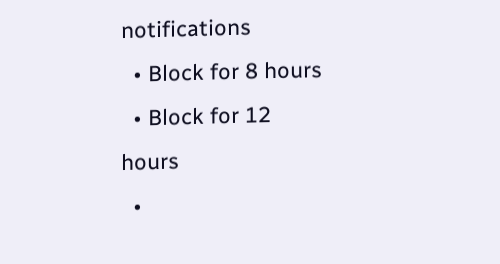notifications
  • Block for 8 hours
  • Block for 12 hours
  •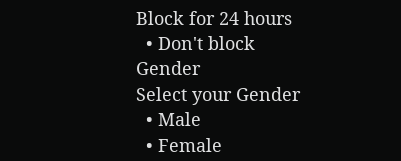Block for 24 hours
  • Don't block
Gender
Select your Gender
  • Male
  • Female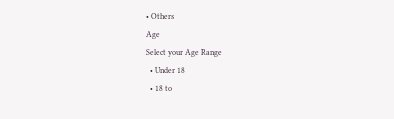• Others
Age
Select your Age Range
  • Under 18
  • 18 to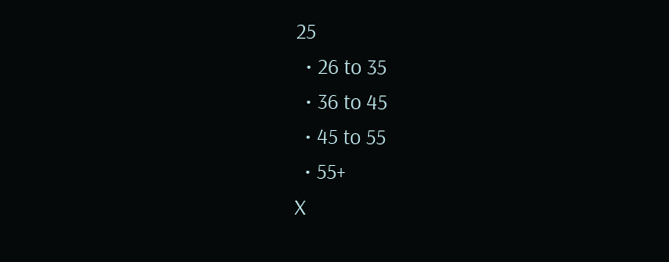25
  • 26 to 35
  • 36 to 45
  • 45 to 55
  • 55+
X